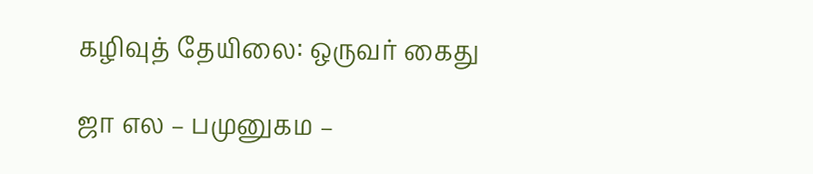கழிவுத் தேயிலை: ஒருவர் கைது

ஜா எல – பமுனுகம –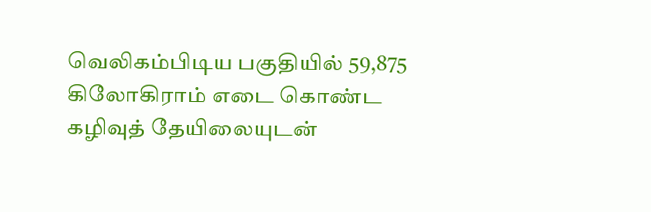வெலிகம்பிடிய பகுதியில் 59,875 கிலோகிராம் எடை கொண்ட கழிவுத் தேயிலையுடன்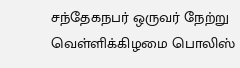சந்தேகநபர் ஒருவர் நேற்று வெள்ளிக்கிழமை பொலிஸ்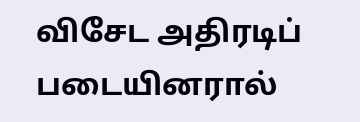விசேட அதிரடிப் படையினரால்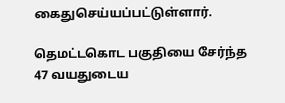கைதுசெய்யப்பட்டுள்ளார்.

தெமட்டகொட பகுதியை சேர்ந்த 47 வயதுடைய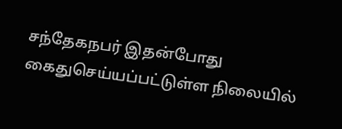சந்தேகநபர் இதன்போது கைதுசெய்யப்பட்டுள்ள நிலையில்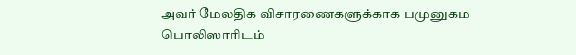அவர் மேலதிக விசாரணைகளுக்காக பமுனுகம பொலிஸாரிடம்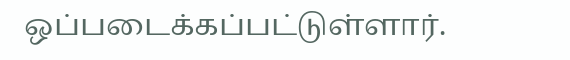ஒப்படைக்கப்பட்டுள்ளார்.